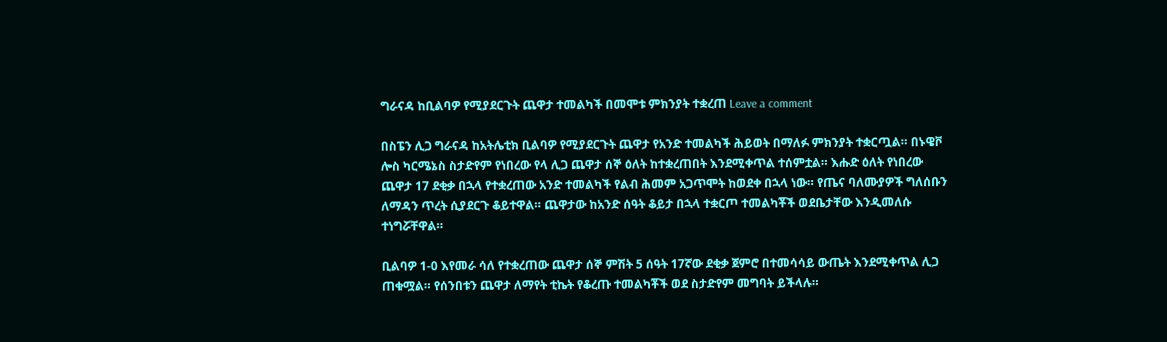ግራናዳ ከቢልባዎ የሚያደርጉት ጨዋታ ተመልካች በመሞቱ ምክንያት ተቋረጠ Leave a comment

በስፔን ሊጋ ግራናዳ ከአትሌቲክ ቢልባዎ የሚያደርጉት ጨዋታ የአንድ ተመልካች ሕይወት በማለፉ ምክንያት ተቋርጧል። በኑዌቮ ሎስ ካርሜኔስ ስታድየም የነበረው የላ ሊጋ ጨዋታ ሰኞ ዕለት ከተቋረጠበት እንደሚቀጥል ተሰምቷል። እሑድ ዕለት የነበረው ጨዋታ 17 ደቂቃ በኋላ የተቋረጠው አንድ ተመልካች የልብ ሕመም አጋጥሞት ከወደቀ በኋላ ነው። የጤና ባለሙያዎች ግለሰቡን ለማዳን ጥረት ሲያደርጉ ቆይተዋል። ጨዋታው ከአንድ ሰዓት ቆይታ በኋላ ተቋርጦ ተመልካቾች ወደቤታቸው እንዲመለሱ ተነግሯቸዋል።

ቢልባዎ 1-0 እየመራ ሳለ የተቋረጠው ጨዋታ ሰኞ ምሽት 5 ሰዓት 17ኛው ደቂቃ ጀምሮ በተመሳሳይ ውጤት እንደሚቀጥል ሊጋ ጠቁሟል። የሰንበቱን ጨዋታ ለማየት ቲኬት የቆረጡ ተመልካቾች ወደ ስታድየም መግባት ይችላሉ።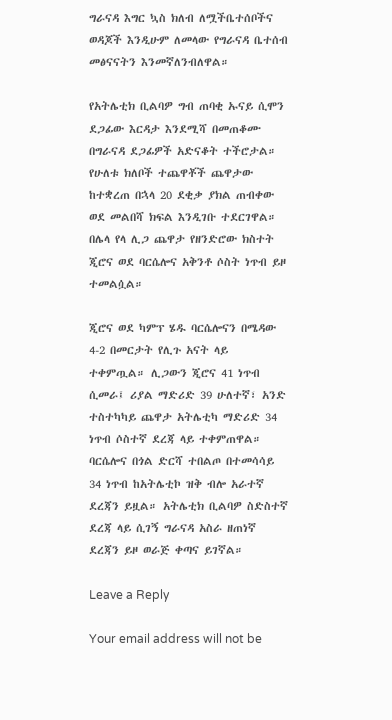ግራናዳ እግር ኳስ ክለብ ለሟችቤተሰቦችና ወዳጆች እንዲሁም ለመላው የግራናዳ ቤተሰብ መፅናናትን እንመኛለንብለዋል።

የአትሌቲክ ቢልባዎ ግብ ጠባቂ ኡናይ ሲሞን ደጋፊው እርዳታ እንደሚሻ በመጠቆሙ በግራናዳ ደጋፊዎች አድናቆት ተችሮታል። የሁለቱ ክለቦች ተጨዋቾች ጨዋታው ከተቋረጠ በኋላ 20 ደቂቃ ያክል ጠብቀው ወደ መልበሻ ክፍል እንዲገቡ ተደርገዋል። በሌላ የላ ሊጋ ጨዋታ የዘንድሮው ክስተት ጂሮና ወደ ባርሴሎና አቅንቶ ሶስት ነጥብ ይዞ ተመልሷል።

ጂሮና ወደ ካምፕ ሄዱ ባርሴሎናን በሜዳው 4-2 በመርታት የሊጉ አናት ላይ ተቀምጧል። ሊጋውን ጂሮና 41 ነጥብ ሲመራ፤ ሪያል ማድሪድ 39 ሁለተኛ፣ አንድ ተስተካካይ ጨዋታ አትሌቲካ ማድሪድ 34 ነጥብ ሶስተኛ ደረጃ ላይ ተቀምጠዋል። ባርሴሎና በጎል ድርሻ ተበልጦ በተመሳሳይ 34 ነጥብ ከአትሌቲኮ ዝቅ ብሎ አራተኛ ደረጃን ይዟል። አትሌቲክ ቢልባዎ ስድስተኛ ደረጃ ላይ ሲገኝ ግራናዳ አስራ ዘጠነኛ ደረጃን ይዞ ወራጅ ቀጣና ይገኛል።

Leave a Reply

Your email address will not be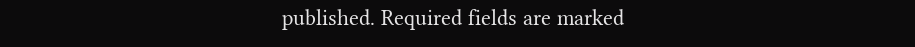published. Required fields are marked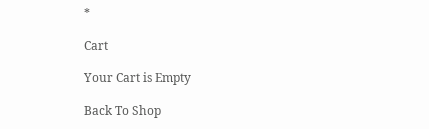*

Cart

Your Cart is Empty

Back To Shop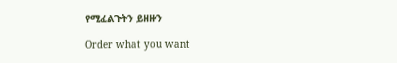የሚፈልጉትን ይዘዙን

Order what you want